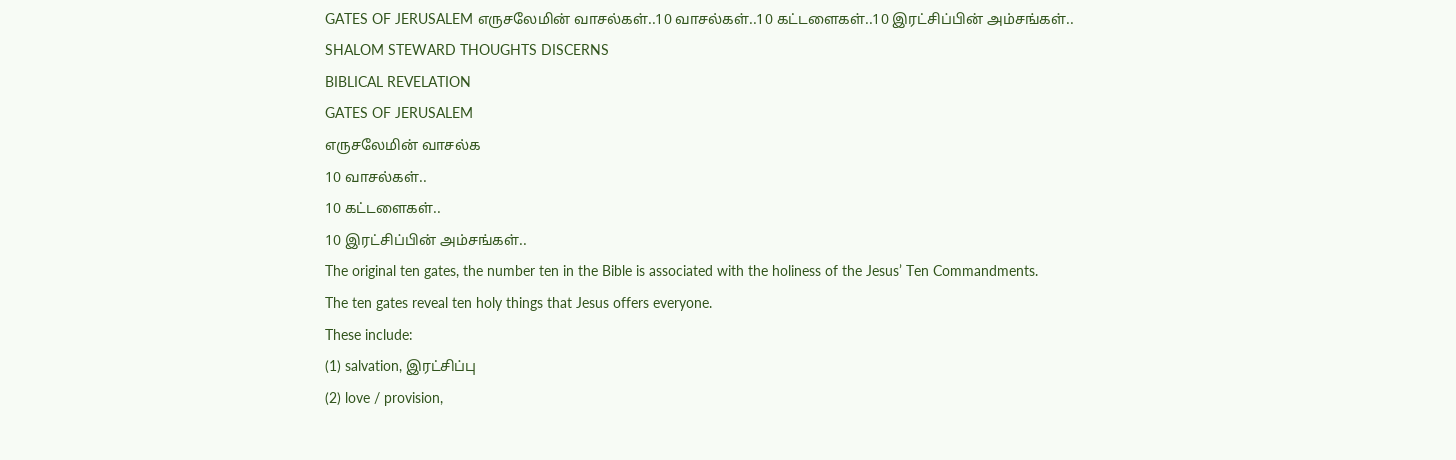GATES OF JERUSALEM எருசலேமின் வாசல்கள்..10 வாசல்கள்..10 கட்டளைகள்..10 இரட்சிப்பின் அம்சங்கள்..
SHALOM STEWARD THOUGHTS DISCERNS
BIBLICAL REVELATION
GATES OF JERUSALEM
எருசலேமின் வாசல்க
10 வாசல்கள்..
10 கட்டளைகள்..
10 இரட்சிப்பின் அம்சங்கள்..
The original ten gates, the number ten in the Bible is associated with the holiness of the Jesus’ Ten Commandments.
The ten gates reveal ten holy things that Jesus offers everyone.
These include:
(1) salvation, இரட்சிப்பு
(2) love / provision,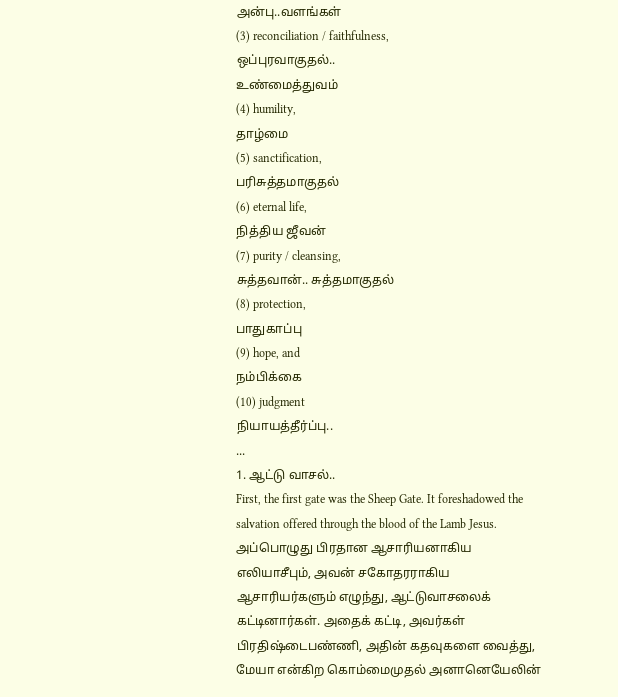அன்பு..வளங்கள்
(3) reconciliation / faithfulness,
ஒப்புரவாகுதல்..
உண்மைத்துவம்
(4) humility,
தாழ்மை
(5) sanctification,
பரிசுத்தமாகுதல்
(6) eternal life,
நித்திய ஜீவன்
(7) purity / cleansing,
சுத்தவான்.. சுத்தமாகுதல்
(8) protection,
பாதுகாப்பு
(9) hope, and
நம்பிக்கை
(10) judgment
நியாயத்தீர்ப்பு..
...
1. ஆட்டு வாசல்..
First, the first gate was the Sheep Gate. It foreshadowed the salvation offered through the blood of the Lamb Jesus.
அப்பொழுது பிரதான ஆசாரியனாகிய எலியாசீபும், அவன் சகோதரராகிய ஆசாரியர்களும் எழுந்து, ஆட்டுவாசலைக் கட்டினார்கள். அதைக் கட்டி, அவர்கள் பிரதிஷ்டைபண்ணி, அதின் கதவுகளை வைத்து, மேயா என்கிற கொம்மைமுதல் அனானெயேலின்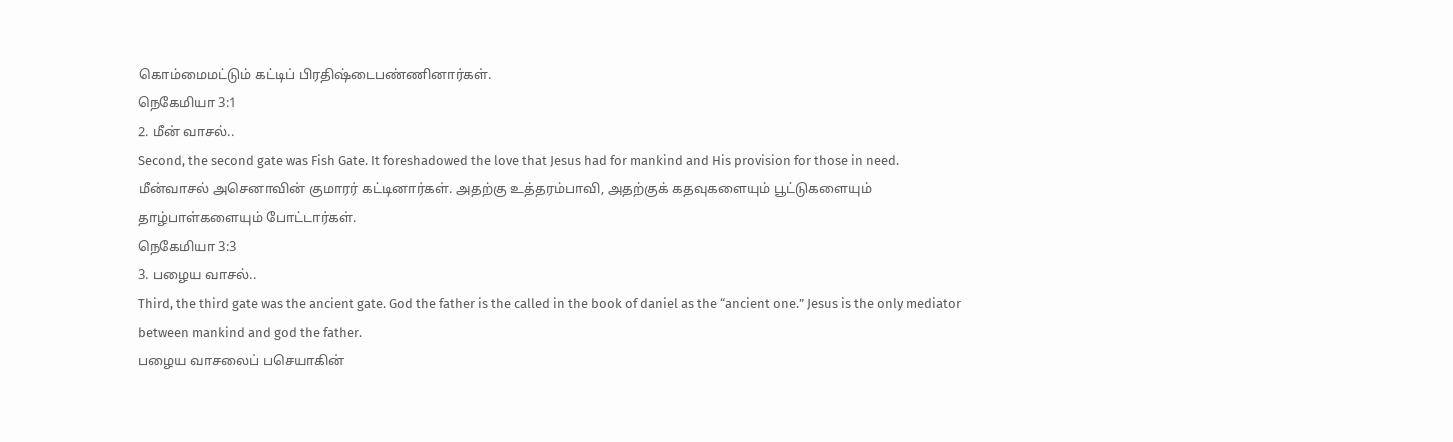கொம்மைமட்டும் கட்டிப் பிரதிஷ்டைபண்ணினார்கள்.
நெகேமியா 3:1
2. மீன் வாசல்..
Second, the second gate was Fish Gate. It foreshadowed the love that Jesus had for mankind and His provision for those in need.
மீன்வாசல் அசெனாவின் குமாரர் கட்டினார்கள். அதற்கு உத்தரம்பாவி, அதற்குக் கதவுகளையும் பூட்டுகளையும் தாழ்பாள்களையும் போட்டார்கள்.
நெகேமியா 3:3
3. பழைய வாசல்..
Third, the third gate was the ancient gate. God the father is the called in the book of daniel as the “ancient one.” Jesus is the only mediator between mankind and god the father.
பழைய வாசலைப் பசெயாகின்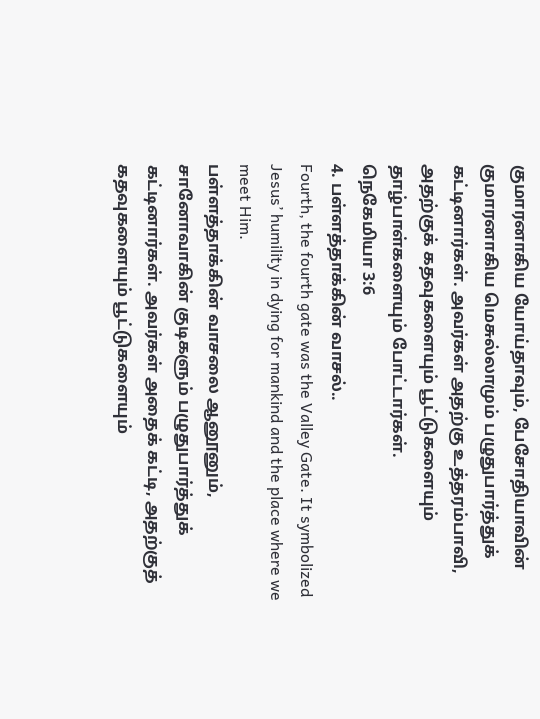குமாரனாகிய யோய்தாவும், பேசோதியாவின் குமாரனாகிய மெசுல்லாமும் பழுதுபார்த்துக் கட்டினார்கள். அவர்கள் அதற்கு உத்தரம்பாவி, அதற்குக் கதவுகளையும் பூட்டுகளையும் தாழ்பாள்களையும் போட்டார்கள்.
நெகேமியா 3:6
4. பள்ளத்தாக்கின் வாசல்..
Fourth, the fourth gate was the Valley Gate. It symbolized Jesus’ humility in dying for mankind and the place where we meet Him.
பள்ளத்தாக்கின் வாசலை ஆனூனும், சானோவாகின் குடிகளும் பழுதுபார்த்துக் கட்டினார்கள். அவர்கள் அதைக் கட்டி, அதற்குத் கதவுகளையும் பூட்டுகளையும்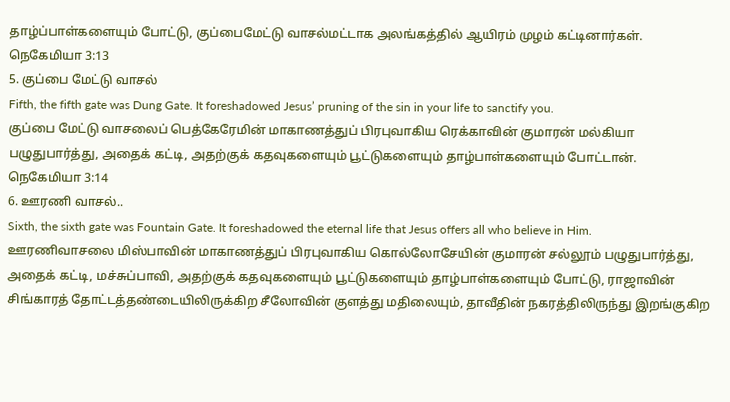தாழ்ப்பாள்களையும் போட்டு, குப்பைமேட்டு வாசல்மட்டாக அலங்கத்தில் ஆயிரம் முழம் கட்டினார்கள்.
நெகேமியா 3:13
5. குப்பை மேட்டு வாசல்
Fifth, the fifth gate was Dung Gate. It foreshadowed Jesus’ pruning of the sin in your life to sanctify you.
குப்பை மேட்டு வாசலைப் பெத்கேரேமின் மாகாணத்துப் பிரபுவாகிய ரெக்காவின் குமாரன் மல்கியா பழுதுபார்த்து, அதைக் கட்டி, அதற்குக் கதவுகளையும் பூட்டுகளையும் தாழ்பாள்களையும் போட்டான்.
நெகேமியா 3:14
6. ஊரணி வாசல்..
Sixth, the sixth gate was Fountain Gate. It foreshadowed the eternal life that Jesus offers all who believe in Him.
ஊரணிவாசலை மிஸ்பாவின் மாகாணத்துப் பிரபுவாகிய கொல்லோசேயின் குமாரன் சல்லூம் பழுதுபார்த்து, அதைக் கட்டி, மச்சுப்பாவி, அதற்குக் கதவுகளையும் பூட்டுகளையும் தாழ்பாள்களையும் போட்டு, ராஜாவின் சிங்காரத் தோட்டத்தண்டையிலிருக்கிற சீலோவின் குளத்து மதிலையும், தாவீதின் நகரத்திலிருந்து இறங்குகிற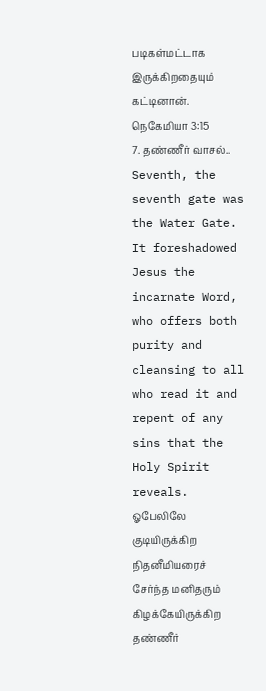படிகள்மட்டாக இருக்கிறதையும் கட்டினான்.
நெகேமியா 3:15
7. தண்ணீர் வாசல்..
Seventh, the seventh gate was the Water Gate. It foreshadowed Jesus the incarnate Word, who offers both purity and cleansing to all who read it and repent of any sins that the Holy Spirit reveals.
ஓபேலிலே குடியிருக்கிற நிதனீமியரைச் சேர்ந்த மனிதரும் கிழக்கேயிருக்கிற தண்ணீர்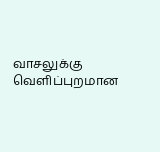வாசலுக்கு வெளிப்புறமான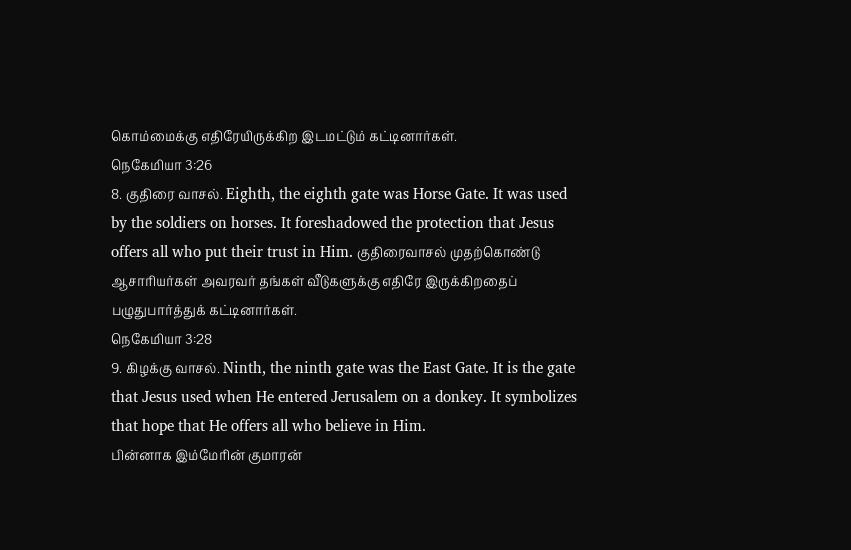கொம்மைக்கு எதிரேயிருக்கிற இடமட்டும் கட்டினார்கள்.
நெகேமியா 3:26
8. குதிரை வாசல். Eighth, the eighth gate was Horse Gate. It was used by the soldiers on horses. It foreshadowed the protection that Jesus offers all who put their trust in Him. குதிரைவாசல் முதற்கொண்டு ஆசாரியர்கள் அவரவர் தங்கள் வீடுகளுக்கு எதிரே இருக்கிறதைப் பழுதுபார்த்துக் கட்டினார்கள்.
நெகேமியா 3:28
9. கிழக்கு வாசல். Ninth, the ninth gate was the East Gate. It is the gate that Jesus used when He entered Jerusalem on a donkey. It symbolizes that hope that He offers all who believe in Him.
பின்னாக இம்மேரின் குமாரன்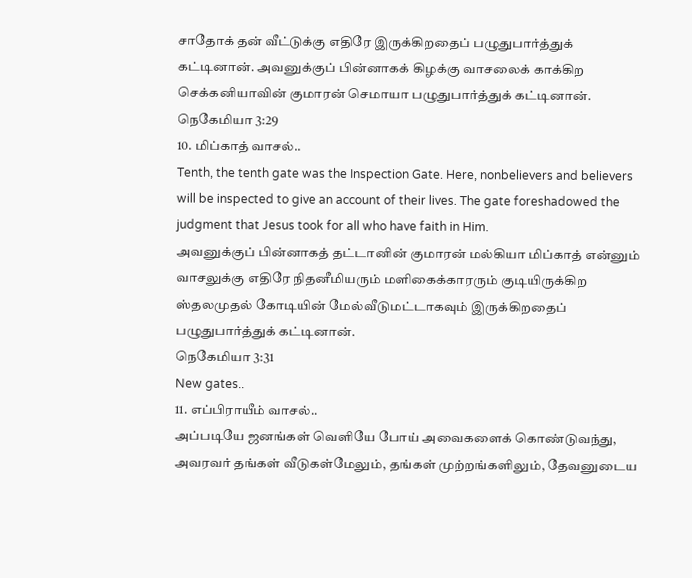சாதோக் தன் வீட்டுக்கு எதிரே இருக்கிறதைப் பழுதுபார்த்துக் கட்டினான். அவனுக்குப் பின்னாகக் கிழக்கு வாசலைக் காக்கிற செக்கனியாவின் குமாரன் செமாயா பழுதுபார்த்துக் கட்டினான்.
நெகேமியா 3:29
10. மிப்காத் வாசல்..
Tenth, the tenth gate was the Inspection Gate. Here, nonbelievers and believers will be inspected to give an account of their lives. The gate foreshadowed the judgment that Jesus took for all who have faith in Him.
அவனுக்குப் பின்னாகத் தட்டானின் குமாரன் மல்கியா மிப்காத் என்னும் வாசலுக்கு எதிரே நிதனீமியரும் மளிகைக்காரரும் குடியிருக்கிற ஸ்தலமுதல் கோடியின் மேல்வீடுமட்டாகவும் இருக்கிறதைப் பழுதுபார்த்துக் கட்டினான்.
நெகேமியா 3:31
New gates..
11. எப்பிராயீம் வாசல்..
அப்படியே ஜனங்கள் வெளியே போய் அவைகளைக் கொண்டுவந்து, அவரவர் தங்கள் வீடுகள்மேலும், தங்கள் முற்றங்களிலும், தேவனுடைய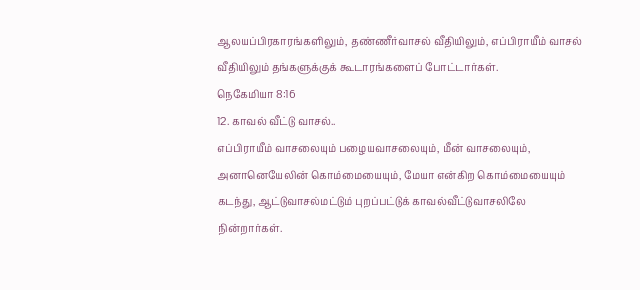ஆலயப்பிரகாரங்களிலும், தண்ணீர்வாசல் வீதியிலும், எப்பிராயீம் வாசல் வீதியிலும் தங்களுக்குக் கூடாரங்களைப் போட்டார்கள்.
நெகேமியா 8:16
12. காவல் வீட்டு வாசல்..
எப்பிராயீம் வாசலையும் பழையவாசலையும், மீன் வாசலையும், அனானெயேலின் கொம்மையையும், மேயா என்கிற கொம்மையையும் கடந்து, ஆட்டுவாசல்மட்டும் புறப்பட்டுக் காவல்வீட்டுவாசலிலே நின்றார்கள்.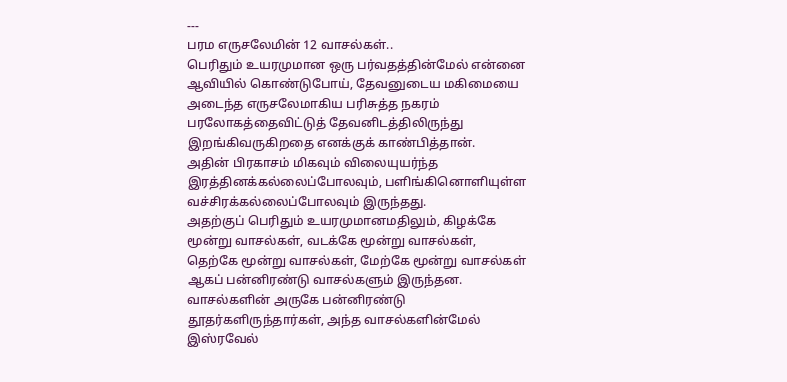---
பரம எருசலேமின் 12 வாசல்கள்..
பெரிதும் உயரமுமான ஒரு பர்வதத்தின்மேல் என்னை ஆவியில் கொண்டுபோய், தேவனுடைய மகிமையை அடைந்த எருசலேமாகிய பரிசுத்த நகரம் பரலோகத்தைவிட்டுத் தேவனிடத்திலிருந்து இறங்கிவருகிறதை எனக்குக் காண்பித்தான்.
அதின் பிரகாசம் மிகவும் விலையுயர்ந்த இரத்தினக்கல்லைப்போலவும், பளிங்கினொளியுள்ள வச்சிரக்கல்லைப்போலவும் இருந்தது.
அதற்குப் பெரிதும் உயரமுமானமதிலும், கிழக்கே மூன்று வாசல்கள், வடக்கே மூன்று வாசல்கள்,
தெற்கே மூன்று வாசல்கள், மேற்கே மூன்று வாசல்கள்
ஆகப் பன்னிரண்டு வாசல்களும் இருந்தன. வாசல்களின் அருகே பன்னிரண்டு தூதர்களிருந்தார்கள், அந்த வாசல்களின்மேல் இஸ்ரவேல்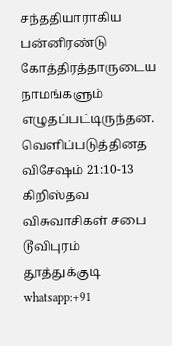சந்ததியாராகிய பன்னிரண்டு கோத்திரத்தாருடைய நாமங்களும் எழுதப்பட்டிருந்தன.
வெளிப்படுத்தினத விசேஷம் 21:10-13
கிறிஸ்தவ விசுவாசிகள் சபை டூவிபுரம் தூத்துக்குடி
whatsapp:+91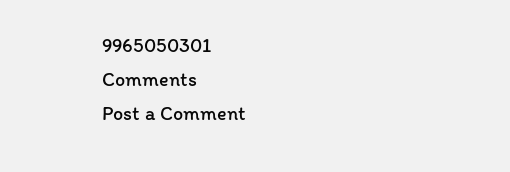9965050301
Comments
Post a Comment